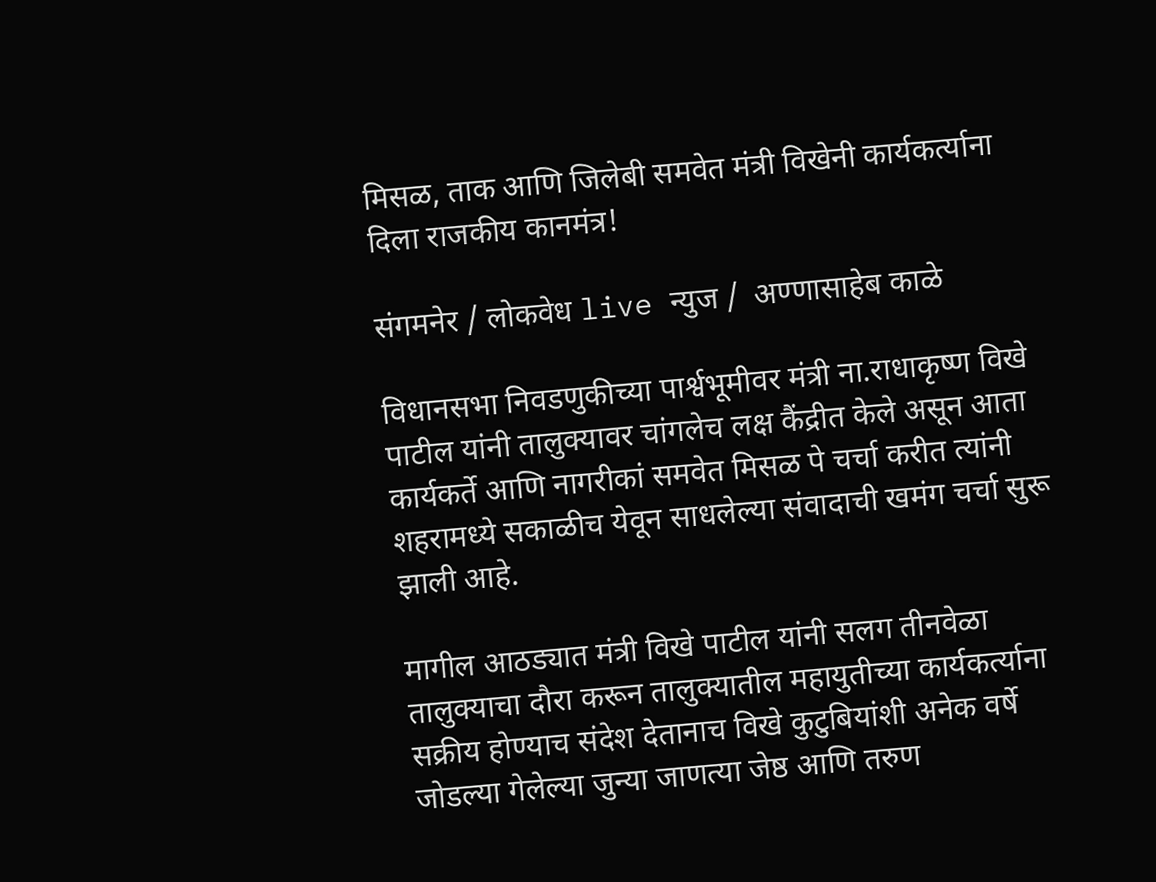मिसळ, ताक आणि जिलेबी समवेत मंत्री विखेनी कार्यकर्त्याना दिला राजकीय कानमंत्र!

संगमनेर / लोकवेध live न्युज /  अण्णासाहेब काळे

विधानसभा निवडणुकीच्या पार्श्वभूमीवर मंत्री ना.राधाकृष्ण विखे पाटील यांनी तालुक्यावर चांगलेच लक्ष कैंद्रीत केले असून आता कार्यकर्ते आणि नागरीकां समवेत मिसळ पे चर्चा करीत त्यांनी शहरामध्ये सकाळीच येवून साधलेल्या संवादाची खमंग चर्चा सुरू झाली आहे.

मागील आठड्यात मंत्री विखे पाटील यांनी सलग तीनवेळा तालुक्याचा दौरा करून तालुक्यातील महायुतीच्या कार्यकर्त्याना सक्रीय होण्याच संदेश देतानाच विखे कुटुबियांशी अनेक वर्षे जोडल्या गेलेल्या जुन्या जाणत्या जेष्ठ आणि तरुण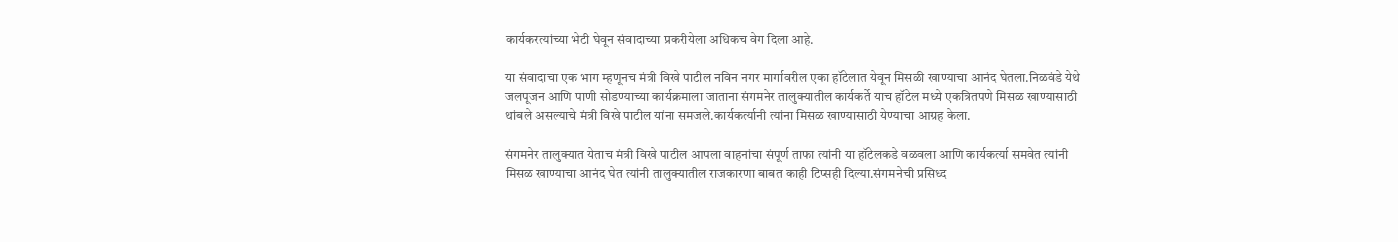कार्यकरत्यांच्या भेटी घेवून संवादाच्या प्रकरीयेला अधिकच वेग दिला आहे.

या संवादाचा एक भाग म्हणूनच मंत्री विखे पाटील नविन नगर मार्गावरील एका हॉटेलात येवून मिसळी खाण्याचा आनंद घेतला.निळवंडे येथे जलपूजन आणि पाणी सोडण्याच्या कार्यक्रमाला जाताना संगमनेर तालुक्यातील कार्यकर्ते याच हॉटेल मध्ये एकत्रितपणे मिसळ खाण्यासाठी थांबले असल्याचे मंत्री विखे पाटील यांना समजले.कार्यकर्त्यानी त्यांना मिसळ खाण्यासाठी येण्याचा आग्रह केला.

संगमनेर तालुक्यात येताच मंत्री विखे पाटील आपला वाहनांचा संपूर्ण ताफा त्यांनी या हॉटेलकडे वळवला आणि कार्यकर्त्या समवेत त्यांनी मिसळ खाण्याचा आनंद घेत त्यांनी तालुक्यातील राजकारणा बाबत काही टिप्सही दिल्या.संगमनेची प्रसिध्द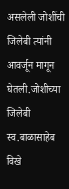असलेली जोशींची जिलेबी त्यांनी आवर्जून मागून घेतली.जोशीच्या जिलेबी स्व.बाळासाहेब विखे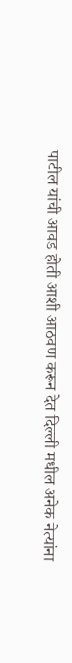पाटील यांची आवड होती आशी आठवण करून देत दिल्ली मधील अनेक नेत्यांना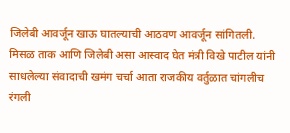जिलेबी आवर्जून खाऊ घातल्याची आठवण आवर्जून सांगितली.
मिसळ ताक आणि जिलेबी असा आस्वाद घेत मंत्री विखे पाटील यांनी साधलेल्या संवादाची खमंग चर्चा आता राजकीय वर्तुळात चांगलीच रंगली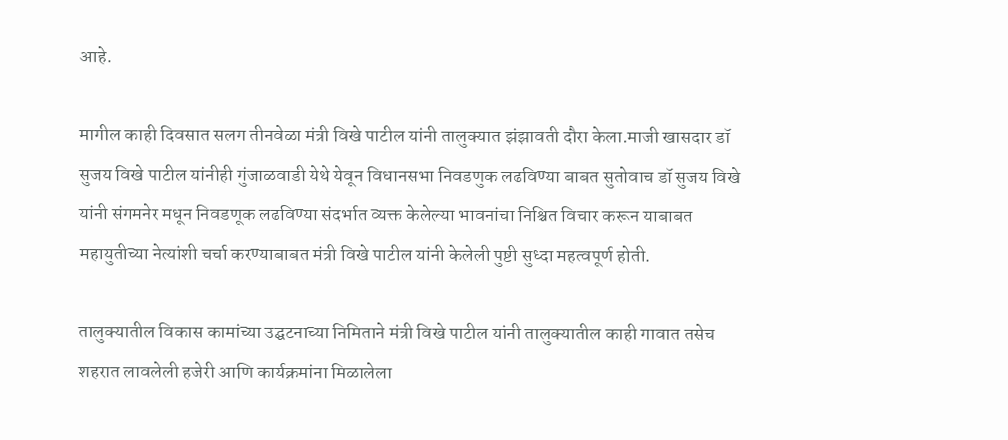आहे.

मागील काही दिवसात सलग तीनवेळा मंत्री विखे पाटील यांनी तालुक्यात झंझावती दौरा केला.माजी खासदार डॉ सुजय विखे पाटील यांनीही गुंजाळवाडी येथे येवून विधानसभा निवडणुक लढविण्या बाबत सुतोवाच डॉ सुजय विखे यांनी संगमनेर मधून निवडणूक लढविण्या संदर्भात व्यक्त केलेल्या भावनांचा निश्चित विचार करून याबाबत महायुतीच्या नेत्यांशी चर्चा करण्याबाबत मंत्री विखे पाटील यांनी केलेली पुष्टी सुध्दा महत्वपूर्ण होती.

तालुक्यातील विकास कामांच्या उद्घटनाच्या निमिताने मंत्री विखे पाटील यांनी तालुक्यातील काही गावात तसेच शहरात लावलेली हजेरी आणि कार्यक्रमांना मिळालेला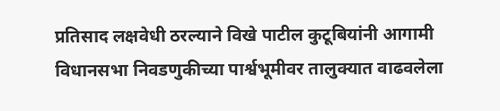प्रतिसाद लक्षवेधी ठरल्याने विखे पाटील कुटूबियांनी आगामी विधानसभा निवडणुकीच्या पार्श्वभूमीवर तालुक्यात वाढवलेला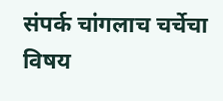संपर्क चांगलाच चर्चेचा विषय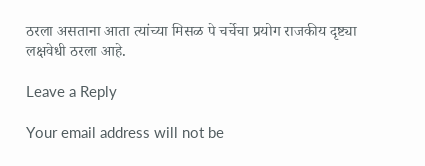ठरला असताना आता त्यांच्या मिसळ पे चर्चेचा प्रयोग राजकीय दृष्ट्या लक्षवेधी ठरला आहे.

Leave a Reply

Your email address will not be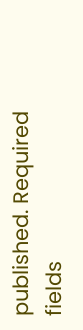published. Required fields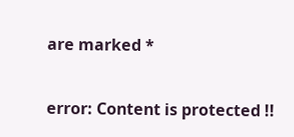are marked *

error: Content is protected !!